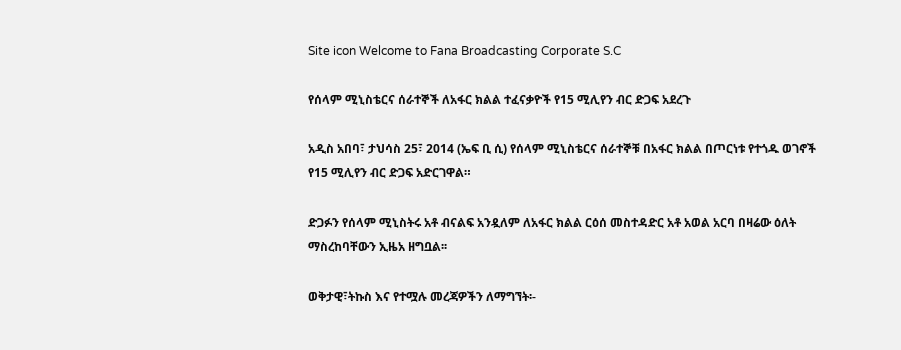Site icon Welcome to Fana Broadcasting Corporate S.C

የሰላም ሚኒስቴርና ሰራተኞች ለአፋር ክልል ተፈናቃዮች የ15 ሚሊየን ብር ድጋፍ አደረጉ

አዲስ አበባ፣ ታህሳስ 25፣ 2014 (ኤፍ ቢ ሲ) የሰላም ሚኒስቴርና ሰራተኞቹ በአፋር ክልል በጦርነቱ የተጎዱ ወገኖች የ15 ሚሊየን ብር ድጋፍ አድርገዋል።

ድጋፉን የሰላም ሚኒስትሩ አቶ ብናልፍ አንዷለም ለአፋር ክልል ርዕሰ መስተዳድር አቶ አወል አርባ በዛሬው ዕለት ማስረከባቸውን ኢዜአ ዘግቧል፡፡

ወቅታዊ፣ትኩስ እና የተሟሉ መረጃዎችን ለማግኘት፡-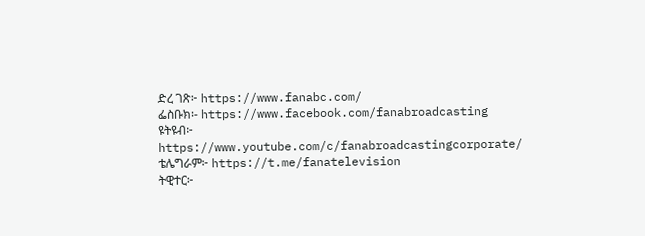ድረ ገጽ፦ https://www.fanabc.com/
ፌስቡክ፡- https://www.facebook.com/fanabroadcasting
ዩትዩብ፦ https://www.youtube.com/c/fanabroadcastingcorporate/
ቴሌግራም፦ https://t.me/fanatelevision
ትዊተር፦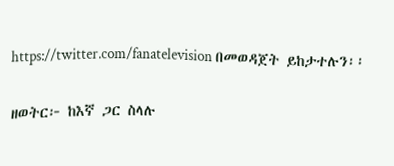https://twitter.com/fanatelevision በመወዳጀት ይከታተሉን፡፡

ዘወትር፦ ከእኛ ጋር ስላሉ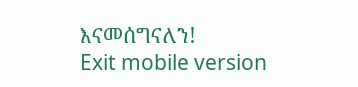እናመሰግናለን!
Exit mobile version